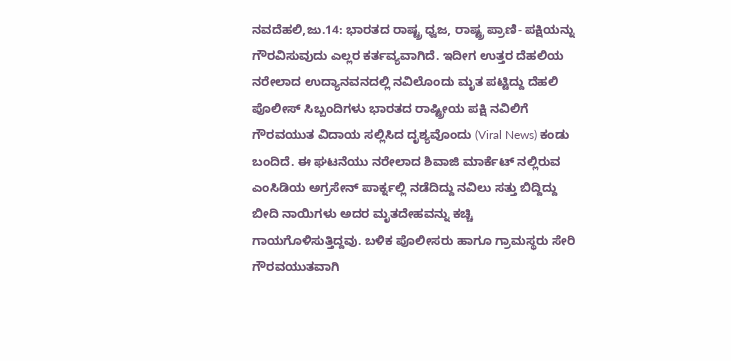ನವದೆಹಲಿ,ಜು.14: ಭಾರತದ ರಾಷ್ಟ್ರ ಧ್ವಜ, ರಾಷ್ಟ್ರ ಪ್ರಾಣಿ- ಪಕ್ಷಿಯನ್ನು ಗೌರವಿಸುವುದು ಎಲ್ಲರ ಕರ್ತವ್ಯವಾಗಿದೆ. ಇದೀಗ ಉತ್ತರ ದೆಹಲಿಯ ನರೇಲಾದ ಉದ್ಯಾನವನದಲ್ಲಿ ನವಿಲೊಂದು ಮೃತ ಪಟ್ಟಿದ್ದು ದೆಹಲಿ ಪೊಲೀಸ್ ಸಿಬ್ಬಂದಿಗಳು ಭಾರತದ ರಾಷ್ಟ್ರೀಯ ಪಕ್ಷಿ ನವಿಲಿಗೆ ಗೌರವಯುತ ವಿದಾಯ ಸಲ್ಲಿಸಿದ ದೃಶ್ಯವೊಂದು (Viral News) ಕಂಡು ಬಂದಿದೆ. ಈ ಘಟನೆಯು ನರೇಲಾದ ಶಿವಾಜಿ ಮಾರ್ಕೆಟ್ ನಲ್ಲಿರುವ ಎಂಸಿಡಿಯ ಅಗ್ರಸೇನ್ ಪಾರ್ಕ್ನಲ್ಲಿ ನಡೆದಿದ್ದು ನವಿಲು ಸತ್ತು ಬಿದ್ದಿದ್ದು ಬೀದಿ ನಾಯಿಗಳು ಅದರ ಮೃತದೇಹವನ್ನು ಕಚ್ಚಿ ಗಾಯಗೊಳಿಸುತ್ತಿದ್ದವು. ಬಳಿಕ ಪೊಲೀಸರು ಹಾಗೂ ಗ್ರಾಮಸ್ಥರು ಸೇರಿ ಗೌರವಯುತವಾಗಿ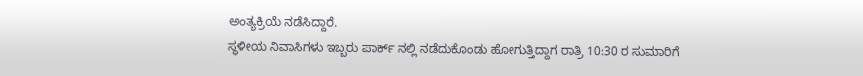ಅಂತ್ಯಕ್ರಿಯೆ ನಡೆಸಿದ್ದಾರೆ.
ಸ್ಥಳೀಯ ನಿವಾಸಿಗಳು ಇಬ್ಬರು ಪಾರ್ಕ್ ನಲ್ಲಿ ನಡೆದುಕೊಂಡು ಹೋಗುತ್ತಿದ್ದಾಗ ರಾತ್ರಿ 10:30 ರ ಸುಮಾರಿಗೆ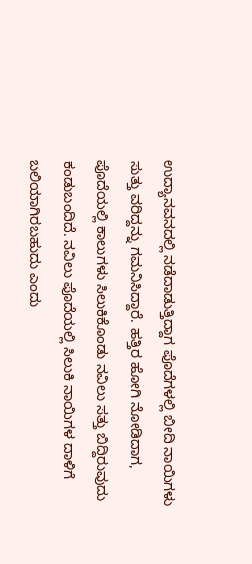ಉದ್ಯಾನವನದಲ್ಲಿ ನಡೆದಾಡುತ್ತಿದ್ದಾಗ ಪೊದೆಗಳಲ್ಲಿ ಬೀದಿ ನಾಯಿಗಳು ಸುತ್ತು ವರಿದ್ದನ್ನು ಗಮನಿಸಿದ್ದಾರೆ. ಹತ್ತಿರ ಹೋಗಿ ನೋಡಿದಾಗ, ಪೊದೆಯಲ್ಲಿ ಕಾಲುಗಳು ಸಿಲುಕಿಕೊಂಡು ನವಿಲು ಸತ್ತು ಬಿದ್ದಿರುವುದು ಕಂಡುಬಂದಿದೆ. ನವಿಲು ಪೊದೆಯಲ್ಲಿ ಸಿಲುಕಿ ನಾಯಿಗಳ ದಾಳಿಗೆ ಬಲಿಯಾಗಿರಬಹುದು ಎಂದು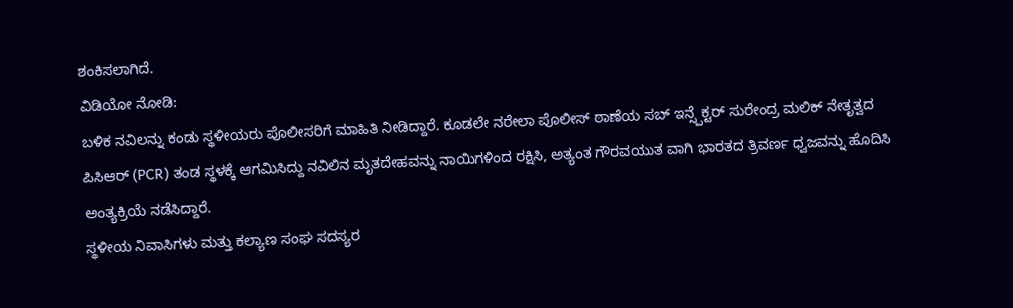ಶಂಕಿಸಲಾಗಿದೆ.
ವಿಡಿಯೋ ನೋಡಿ:
ಬಳಿಕ ನವಿಲನ್ನು ಕಂಡು ಸ್ಥಳೀಯರು ಪೊಲೀಸರಿಗೆ ಮಾಹಿತಿ ನೀಡಿದ್ದಾರೆ. ಕೂಡಲೇ ನರೇಲಾ ಪೊಲೀಸ್ ಠಾಣೆಯ ಸಬ್ ಇನ್ಸ್ಪೆಕ್ಟರ್ ಸುರೇಂದ್ರ ಮಲಿಕ್ ನೇತೃತ್ವದ ಪಿಸಿಆರ್ (PCR) ತಂಡ ಸ್ಥಳಕ್ಕೆ ಆಗಮಿಸಿದ್ದು ನವಿಲಿನ ಮೃತದೇಹವನ್ನು ನಾಯಿಗಳಿಂದ ರಕ್ಷಿಸಿ, ಅತ್ಯಂತ ಗೌರವಯುತ ವಾಗಿ ಭಾರತದ ತ್ರಿವರ್ಣ ಧ್ವಜವನ್ನು ಹೊದಿಸಿ ಅಂತ್ಯಕ್ರಿಯೆ ನಡೆಸಿದ್ದಾರೆ.
ಸ್ಥಳೀಯ ನಿವಾಸಿಗಳು ಮತ್ತು ಕಲ್ಯಾಣ ಸಂಘ ಸದಸ್ಯರ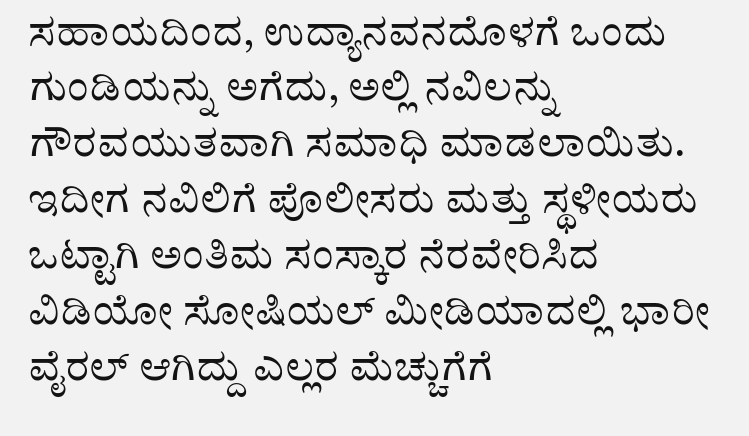ಸಹಾಯದಿಂದ, ಉದ್ಯಾನವನದೊಳಗೆ ಒಂದು ಗುಂಡಿಯನ್ನು ಅಗೆದು, ಅಲ್ಲಿ ನವಿಲನ್ನು ಗೌರವಯುತವಾಗಿ ಸಮಾಧಿ ಮಾಡಲಾಯಿತು. ಇದೀಗ ನವಿಲಿಗೆ ಪೊಲೀಸರು ಮತ್ತು ಸ್ಥಳೀಯರು ಒಟ್ಟಾಗಿ ಅಂತಿಮ ಸಂಸ್ಕಾರ ನೆರವೇರಿಸಿದ ವಿಡಿಯೋ ಸೋಷಿಯಲ್ ಮೀಡಿಯಾದಲ್ಲಿ ಭಾರೀ ವೈರಲ್ ಆಗಿದ್ದು ಎಲ್ಲರ ಮೆಚ್ಚುಗೆಗೆ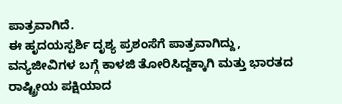ಪಾತ್ರವಾಗಿದೆ.
ಈ ಹೃದಯಸ್ಪರ್ಶಿ ದೃಶ್ಯ ಪ್ರಶಂಸೆಗೆ ಪಾತ್ರವಾಗಿದ್ದು, ವನ್ಯಜೀವಿಗಳ ಬಗ್ಗೆ ಕಾಳಜಿ ತೋರಿಸಿದ್ದಕ್ಕಾಗಿ ಮತ್ತು ಭಾರತದ ರಾಷ್ಟ್ರೀಯ ಪಕ್ಷಿಯಾದ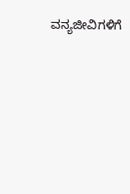ವನ್ಯಜೀವಿಗಳಿಗೆ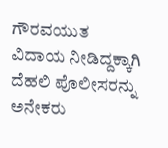ಗೌರವಯುತ ವಿದಾಯ ನೀಡಿದ್ದಕ್ಕಾಗಿ ದೆಹಲಿ ಪೊಲೀಸರನ್ನು ಅನೇಕರು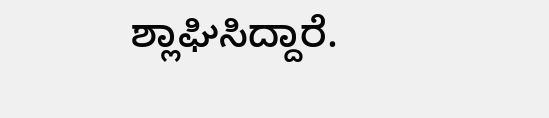ಶ್ಲಾಘಿಸಿದ್ದಾರೆ.